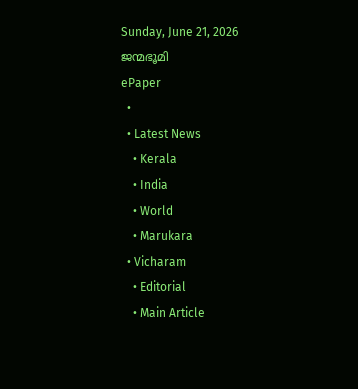Sunday, June 21, 2026
ജന്മഭൂമി
ePaper
  •
  • Latest News
    • Kerala
    • India
    • World
    • Marukara
  • Vicharam
    • Editorial
    • Main Article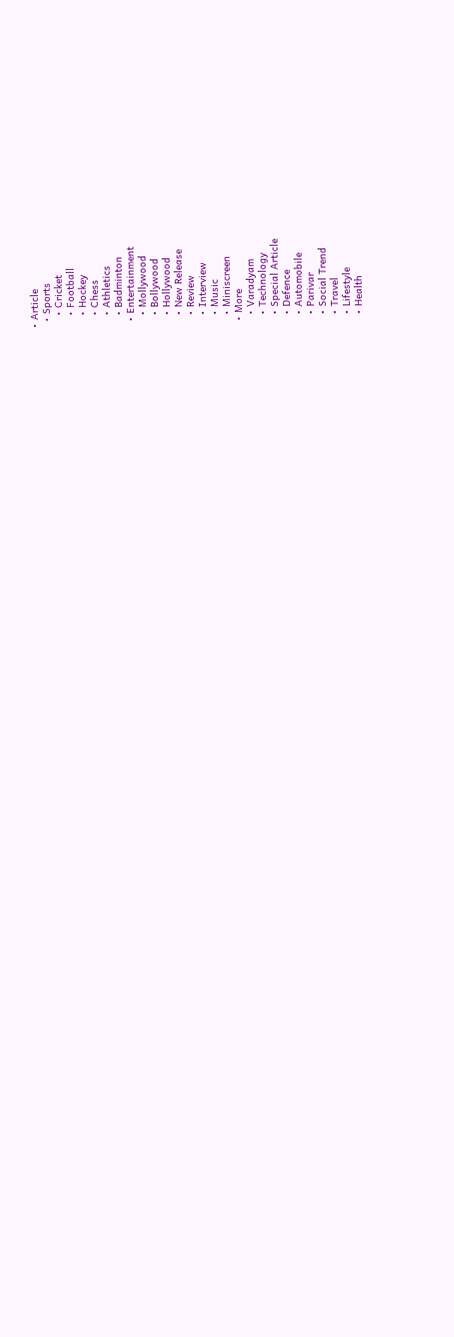• Article
  • Sports
    • Cricket
    • Football
    • Hockey
    • Chess
    • Athletics
    • Badminton
  • Entertainment
    • Mollywood
    • Bollywood
    • Hollywood
    • New Release
    • Review
    • Interview
    • Music
    • Miniscreen
  • More
    • Varadyam
    • Technology
    • Special Article
    • Defence
    • Automobile
    • Parivar
    • Social Trend
    • Travel
    • Lifestyle
    • Health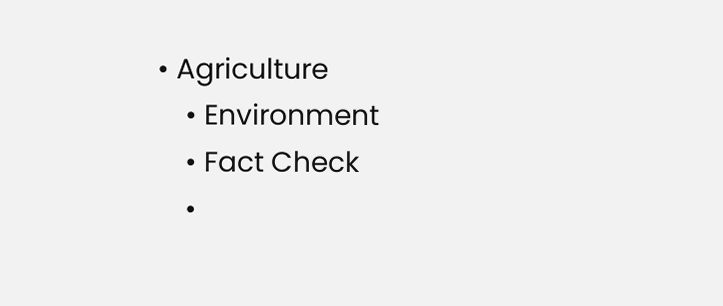• Agriculture
    • Environment
    • Fact Check
    •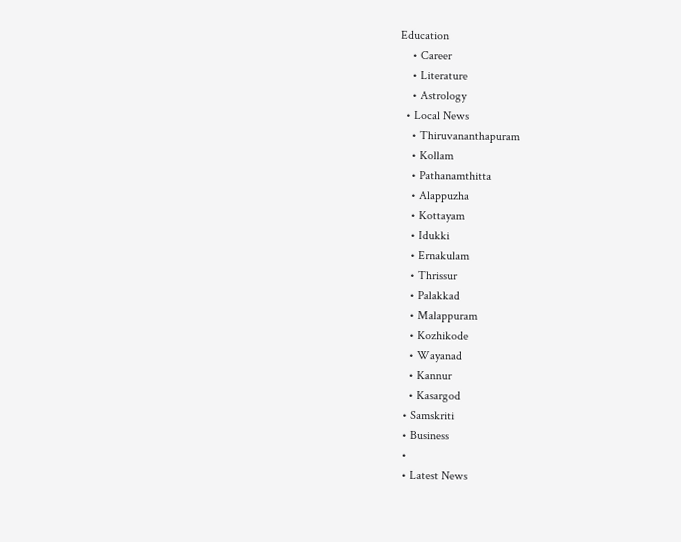Education
    • Career
    • Literature
    • Astrology
  • Local News
    • Thiruvananthapuram
    • Kollam
    • Pathanamthitta
    • Alappuzha
    • Kottayam
    • Idukki
    • Ernakulam
    • Thrissur
    • Palakkad
    • Malappuram
    • Kozhikode
    • Wayanad
    • Kannur
    • Kasargod
  • Samskriti
  • Business
  •
  • Latest News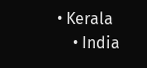• Kerala
    • India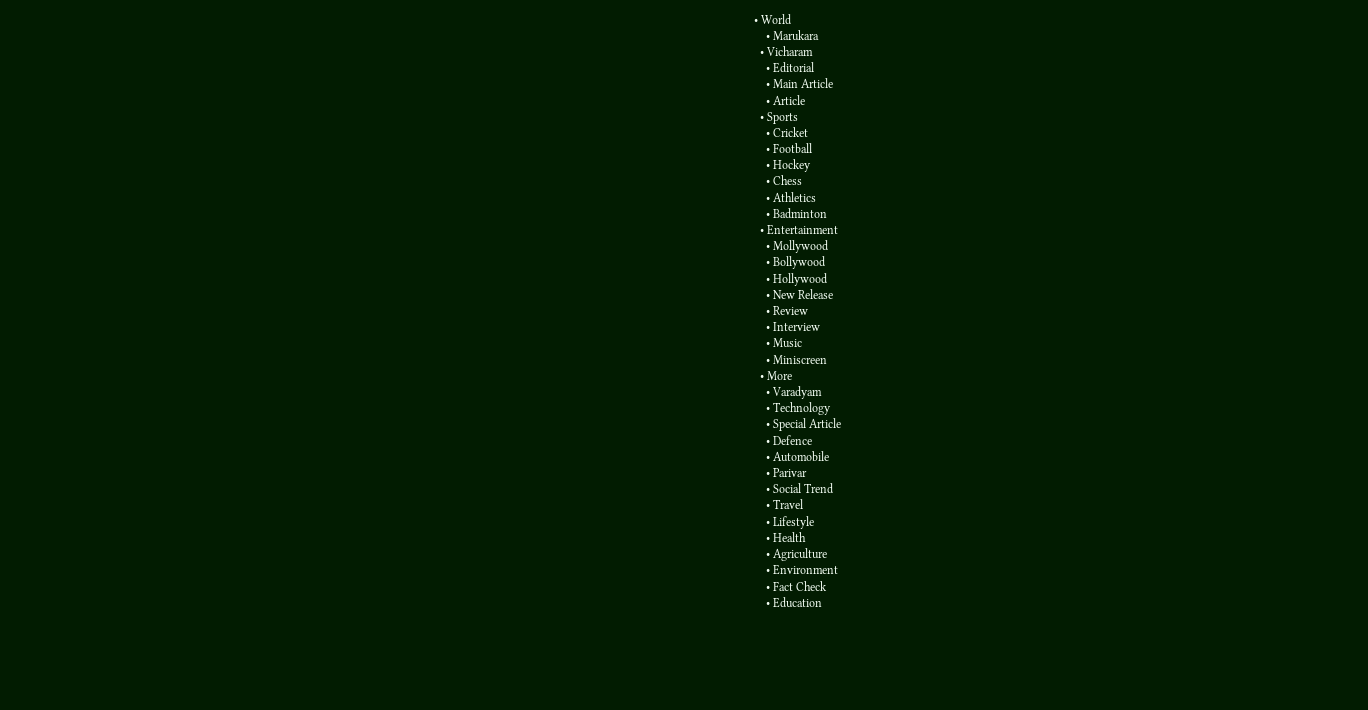• World
    • Marukara
  • Vicharam
    • Editorial
    • Main Article
    • Article
  • Sports
    • Cricket
    • Football
    • Hockey
    • Chess
    • Athletics
    • Badminton
  • Entertainment
    • Mollywood
    • Bollywood
    • Hollywood
    • New Release
    • Review
    • Interview
    • Music
    • Miniscreen
  • More
    • Varadyam
    • Technology
    • Special Article
    • Defence
    • Automobile
    • Parivar
    • Social Trend
    • Travel
    • Lifestyle
    • Health
    • Agriculture
    • Environment
    • Fact Check
    • Education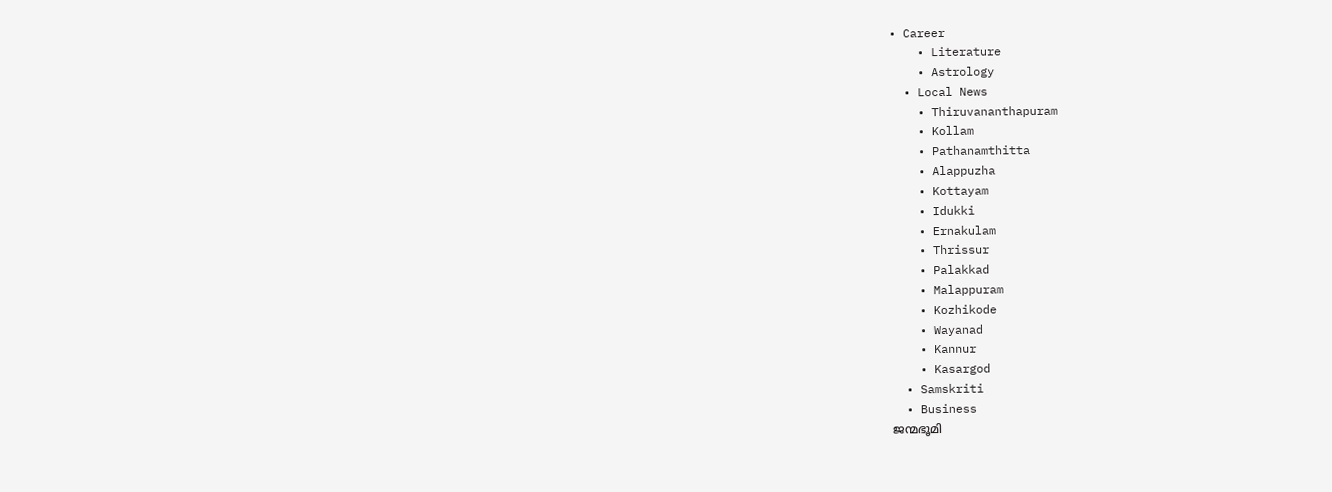• Career
    • Literature
    • Astrology
  • Local News
    • Thiruvananthapuram
    • Kollam
    • Pathanamthitta
    • Alappuzha
    • Kottayam
    • Idukki
    • Ernakulam
    • Thrissur
    • Palakkad
    • Malappuram
    • Kozhikode
    • Wayanad
    • Kannur
    • Kasargod
  • Samskriti
  • Business
ജന്മഭൂമി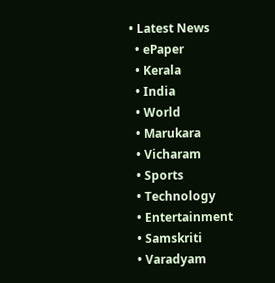• Latest News
  • ePaper
  • Kerala
  • India
  • World
  • Marukara
  • Vicharam
  • Sports
  • Technology
  • Entertainment
  • Samskriti
  • Varadyam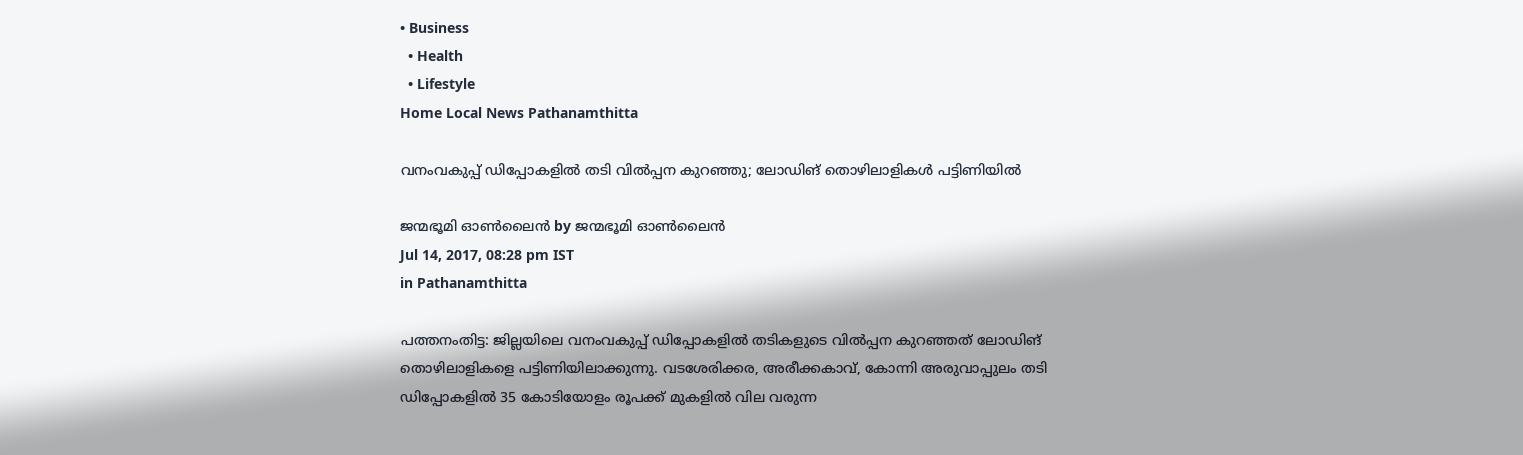• Business
  • Health
  • Lifestyle
Home Local News Pathanamthitta

വനംവകുപ്പ് ഡിപ്പോകളില്‍ തടി വില്‍പ്പന കുറഞ്ഞു; ലോഡിങ് തൊഴിലാളികള്‍ പട്ടിണിയില്‍

ജന്മഭൂമി ഓണ്‍ലൈന്‍ by ജന്മഭൂമി ഓണ്‍ലൈന്‍
Jul 14, 2017, 08:28 pm IST
in Pathanamthitta

പത്തനംതിട്ട: ജില്ലയിലെ വനംവകുപ്പ് ഡിപ്പോകളില്‍ തടികളുടെ വില്‍പ്പന കുറഞ്ഞത് ലോഡിങ് തൊഴിലാളികളെ പട്ടിണിയിലാക്കുന്നു. വടശേരിക്കര, അരീക്കകാവ്, കോന്നി അരുവാപ്പുലം തടി ഡിപ്പോകളില്‍ 35 കോടിയോളം രൂപക്ക് മുകളില്‍ വില വരുന്ന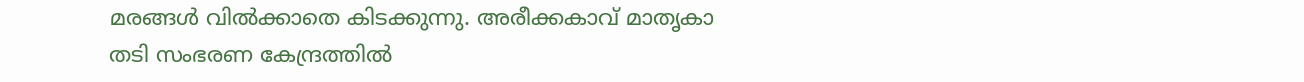മരങ്ങള്‍ വില്‍ക്കാതെ കിടക്കുന്നു. അരീക്കകാവ് മാതൃകാ തടി സംഭരണ കേന്ദ്രത്തില്‍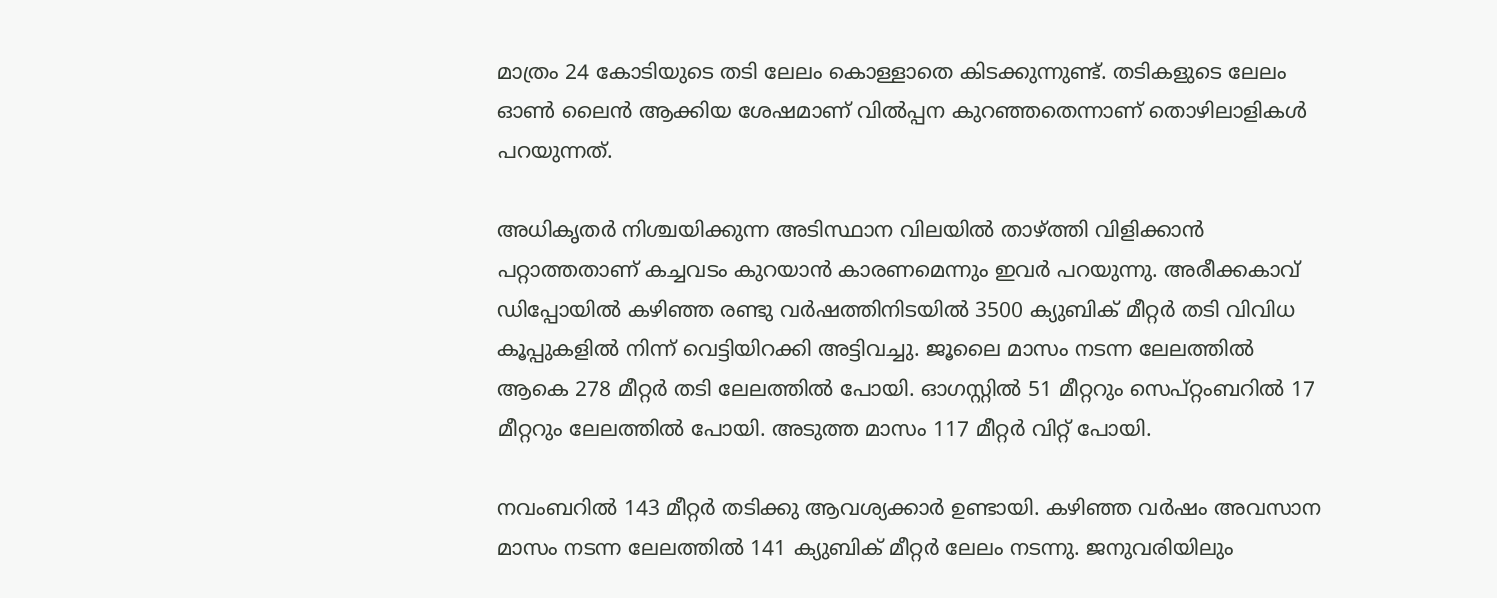മാത്രം 24 കോടിയുടെ തടി ലേലം കൊള്ളാതെ കിടക്കുന്നുണ്ട്. തടികളുടെ ലേലം ഓണ്‍ ലൈന്‍ ആക്കിയ ശേഷമാണ് വില്‍പ്പന കുറഞ്ഞതെന്നാണ് തൊഴിലാളികള്‍ പറയുന്നത്.

അധികൃതര്‍ നിശ്ചയിക്കുന്ന അടിസ്ഥാന വിലയില്‍ താഴ്‌ത്തി വിളിക്കാന്‍ പറ്റാത്തതാണ് കച്ചവടം കുറയാന്‍ കാരണമെന്നും ഇവര്‍ പറയുന്നു. അരീക്കകാവ് ഡിപ്പോയില്‍ കഴിഞ്ഞ രണ്ടു വര്‍ഷത്തിനിടയില്‍ 3500 ക്യുബിക് മീറ്റര്‍ തടി വിവിധ കൂപ്പുകളില്‍ നിന്ന് വെട്ടിയിറക്കി അട്ടിവച്ചു. ജൂലൈ മാസം നടന്ന ലേലത്തില്‍ ആകെ 278 മീറ്റര്‍ തടി ലേലത്തില്‍ പോയി. ഓഗസ്റ്റില്‍ 51 മീറ്ററും സെപ്റ്റംബറില്‍ 17 മീറ്ററും ലേലത്തില്‍ പോയി. അടുത്ത മാസം 117 മീറ്റര്‍ വിറ്റ് പോയി.

നവംബറില്‍ 143 മീറ്റര്‍ തടിക്കു ആവശ്യക്കാര്‍ ഉണ്ടായി. കഴിഞ്ഞ വര്‍ഷം അവസാന മാസം നടന്ന ലേലത്തില്‍ 141 ക്യുബിക് മീറ്റര്‍ ലേലം നടന്നു. ജനുവരിയിലും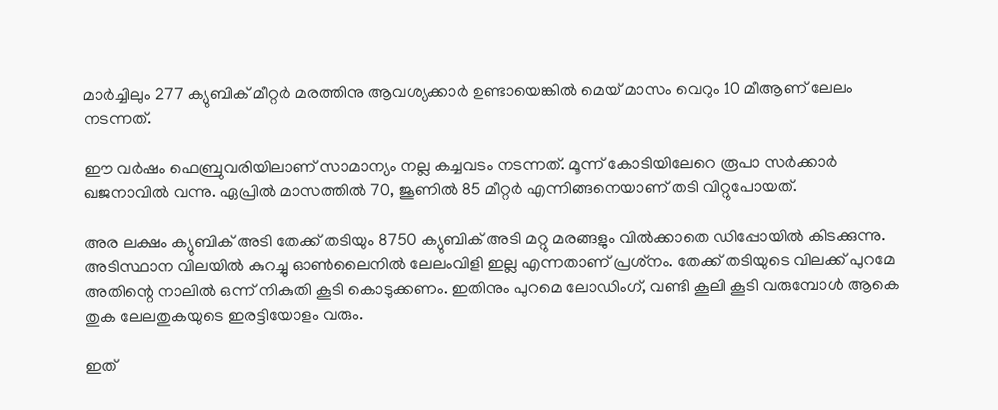മാര്‍ച്ചിലും 277 ക്യുബിക് മീറ്റര്‍ മരത്തിനു ആവശ്യക്കാര്‍ ഉണ്ടായെങ്കില്‍ മെയ് മാസം വെറും 10 മീആണ് ലേലം നടന്നത്.

ഈ വര്‍ഷം ഫെബ്രുവരിയിലാണ് സാമാന്യം നല്ല കച്ചവടം നടന്നത്. മൂന്ന് കോടിയിലേറെ രൂപാ സര്‍ക്കാര്‍ ഖജനാവില്‍ വന്നു. ഏപ്രില്‍ മാസത്തില്‍ 70, ജൂണില്‍ 85 മീറ്റര്‍ എന്നിങ്ങനെയാണ് തടി വിറ്റുപോയത്.

അര ലക്ഷം ക്യുബിക് അടി തേക്ക് തടിയും 8750 ക്യുബിക് അടി മറ്റു മരങ്ങളും വില്‍ക്കാതെ ഡിപ്പോയില്‍ കിടക്കുന്നു. അടിസ്ഥാന വിലയില്‍ കുറച്ചു ഓണ്‍ലൈനില്‍ ലേലംവിളി ഇല്ല എന്നതാണ് പ്രശ്‌നം. തേക്ക് തടിയുടെ വിലക്ക് പുറമേ അതിന്റെ നാലില്‍ ഒന്ന് നികുതി കൂടി കൊടുക്കണം. ഇതിനും പുറമെ ലോഡിംഗ്, വണ്ടി കൂലി കൂടി വരുമ്പോള്‍ ആകെ തുക ലേലതുകയുടെ ഇരട്ടിയോളം വരും.

ഇത്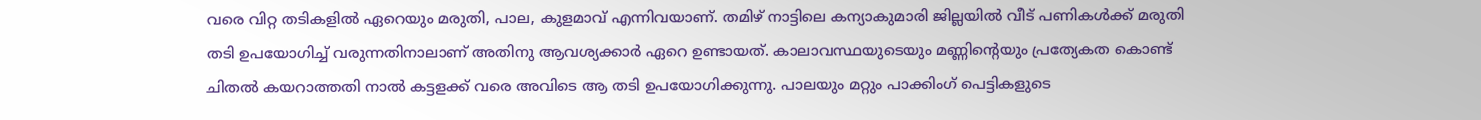വരെ വിറ്റ തടികളില്‍ ഏറെയും മരുതി, പാല, കുളമാവ് എന്നിവയാണ്. തമിഴ് നാട്ടിലെ കന്യാകുമാരി ജില്ലയില്‍ വീട് പണികള്‍ക്ക് മരുതി തടി ഉപയോഗിച്ച് വരുന്നതിനാലാണ് അതിനു ആവശ്യക്കാര്‍ ഏറെ ഉണ്ടായത്. കാലാവസ്ഥയുടെയും മണ്ണിന്റെയും പ്രത്യേകത കൊണ്ട് ചിതല്‍ കയറാത്തതി നാല്‍ കട്ടളക്ക് വരെ അവിടെ ആ തടി ഉപയോഗിക്കുന്നു. പാലയും മറ്റും പാക്കിംഗ് പെട്ടികളുടെ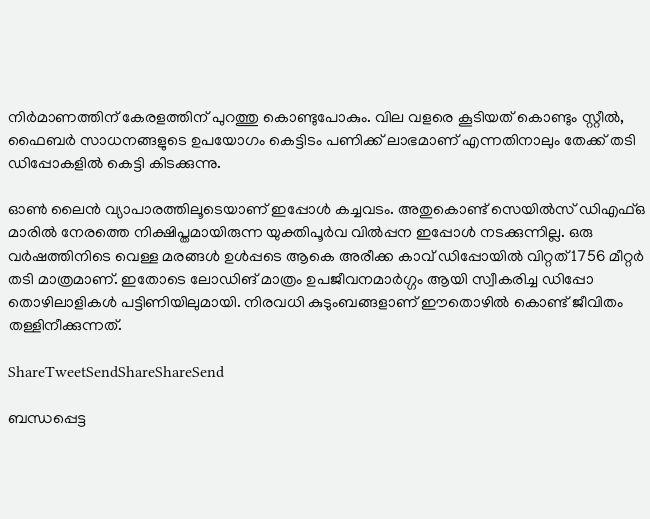നിര്‍മാണത്തിന് കേരളത്തിന് പുറത്തു കൊണ്ടുപോകും. വില വളരെ കൂടിയത് കൊണ്ടും സ്റ്റീല്‍, ഫൈബര്‍ സാധനങ്ങളുടെ ഉപയോഗം കെട്ടിടം പണിക്ക് ലാഭമാണ് എന്നതിനാലും തേക്ക് തടി ഡിപ്പോകളില്‍ കെട്ടി കിടക്കുന്നു.

ഓണ്‍ ലൈന്‍ വ്യാപാരത്തിലൂടെയാണ് ഇപ്പോള്‍ കച്ചവടം. അതുകൊണ്ട് സെയില്‍സ് ഡിഎഫ്ഒ മാരില്‍ നേരത്തെ നിക്ഷിപ്തമായിരുന്ന യുക്തിപൂര്‍വ വില്‍പ്പന ഇപ്പോള്‍ നടക്കുന്നില്ല. ഒരു വര്‍ഷത്തിനിടെ വെള്ള മരങ്ങള്‍ ഉള്‍പ്പടെ ആകെ അരീക്ക കാവ് ഡിപ്പോയില്‍ വിറ്റത് 1756 മീറ്റര്‍ തടി മാത്രമാണ്. ഇതോടെ ലോഡിങ് മാത്രം ഉപജീവനമാര്‍ഗ്ഗം ആയി സ്വീകരിച്ച ഡിപ്പോ തൊഴിലാളികള്‍ പട്ടിണിയിലുമായി. നിരവധി കുടുംബങ്ങളാണ് ഈതൊഴില്‍ കൊണ്ട് ജീവിതം തള്ളിനീക്കുന്നത്.

ShareTweetSendShareShareSend

ബന്ധപ്പെട്ട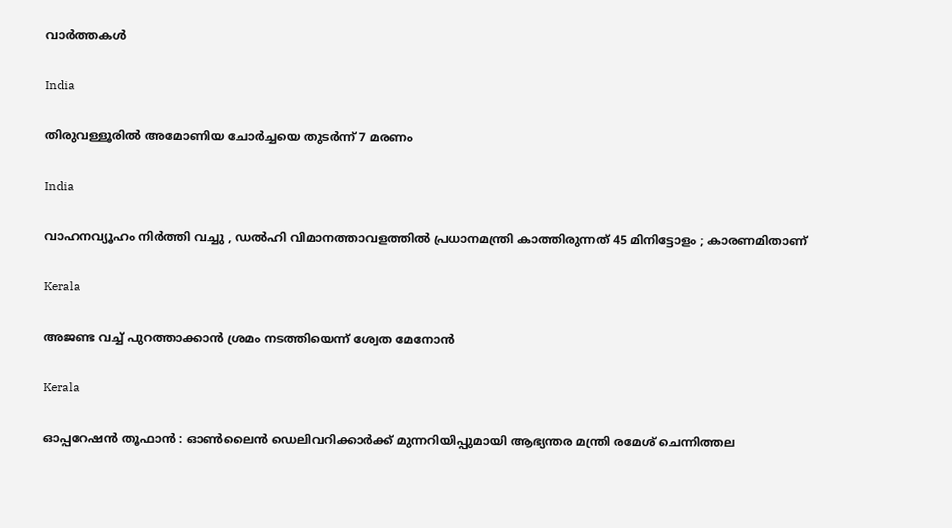വാര്‍ത്തകള്‍

India

തിരുവള്ളൂരില്‍ അമോണിയ ചോര്‍ച്ചയെ തുടര്‍ന്ന് 7 മരണം

India

വാഹനവ്യൂഹം നിർത്തി വച്ചു , ഡൽഹി വിമാനത്താവളത്തിൽ പ്രധാനമന്ത്രി കാത്തിരുന്നത് 45 മിനിട്ടോളം ; കാരണമിതാണ്

Kerala

അജണ്ട വച്ച് പുറത്താക്കാന്‍ ശ്രമം നടത്തിയെന്ന് ശ്വേത മേനോന്‍

Kerala

ഓപ്പറേഷന്‍ തൂഫാന്‍ : ഓണ്‍ലൈന്‍ ഡെലിവറിക്കാര്‍ക്ക് മുന്നറിയിപ്പുമായി ആഭ്യന്തര മന്ത്രി രമേശ് ചെന്നിത്തല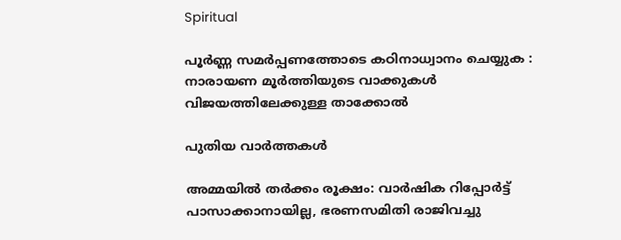Spiritual

പൂർണ്ണ സമർപ്പണത്തോടെ കഠിനാധ്വാനം ചെയ്യുക : നാരായണ മൂർത്തിയുടെ വാക്കുകൾ വിജയത്തിലേക്കുള്ള താക്കോൽ

പുതിയ വാര്‍ത്തകള്‍

അമ്മയില്‍ തര്‍ക്കം രൂക്ഷം: വാര്‍ഷിക റിപ്പോര്‍ട്ട് പാസാക്കാനായില്ല, ഭരണസമിതി രാജിവച്ചു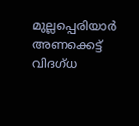മുല്ലപ്പെരിയാര്‍ അണക്കെട്ട് വിദഗ്ധ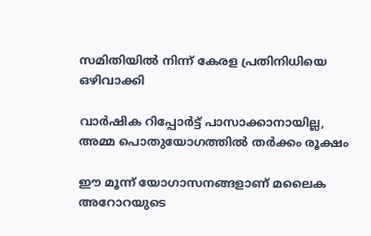സമിതിയില്‍ നിന്ന് കേരള പ്രതിനിധിയെ ഒഴിവാക്കി

വാര്‍ഷിക റിപ്പോര്‍ട്ട് പാസാക്കാനായില്ല, അമ്മ പൊതുയോഗത്തില്‍ തര്‍ക്കം രൂക്ഷം

ഈ മൂന്ന് യോഗാസനങ്ങളാണ് മലൈക അറോറയുടെ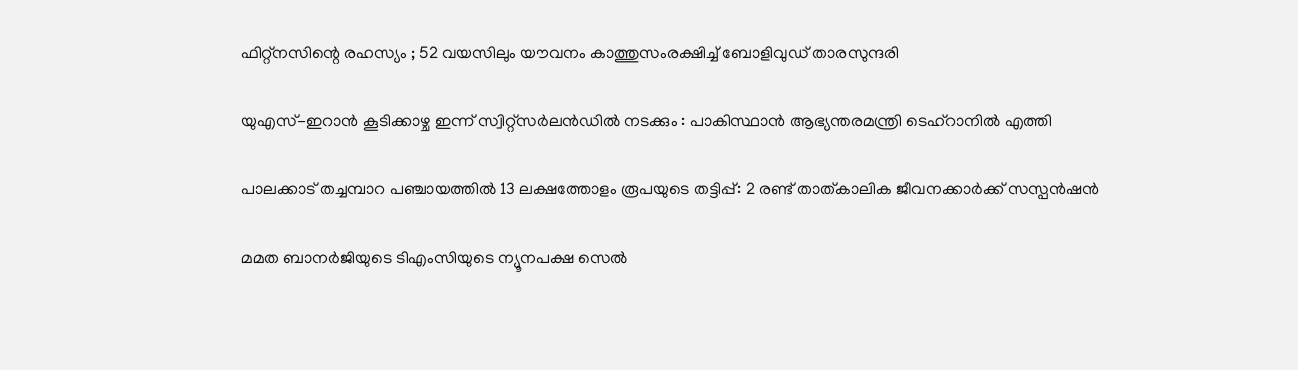ഫിറ്റ്നസിന്റെ രഹസ്യം ; 52 വയസിലും യൗവനം കാത്തുസംരക്ഷിച്ച് ബോളിവുഡ് താരസുന്ദരി

യുഎസ്-ഇറാൻ കൂടിക്കാഴ്ച ഇന്ന് സ്വിറ്റ്സർലൻഡിൽ നടക്കും : പാകിസ്ഥാൻ ആഭ്യന്തരമന്ത്രി ടെഹ്‌റാനിൽ എത്തി

പാലക്കാട് തച്ചമ്പാറ പഞ്ചായത്തില്‍ 13 ലക്ഷത്തോളം രൂപയുടെ തട്ടിപ്പ്: 2 രണ്ട് താത്കാലിക ജീവനക്കാര്‍ക്ക് സസ്പന്‍ഷന്‍

മമത ബാനർജിയുടെ ടിഎംസിയുടെ ന്യൂനപക്ഷ സെൽ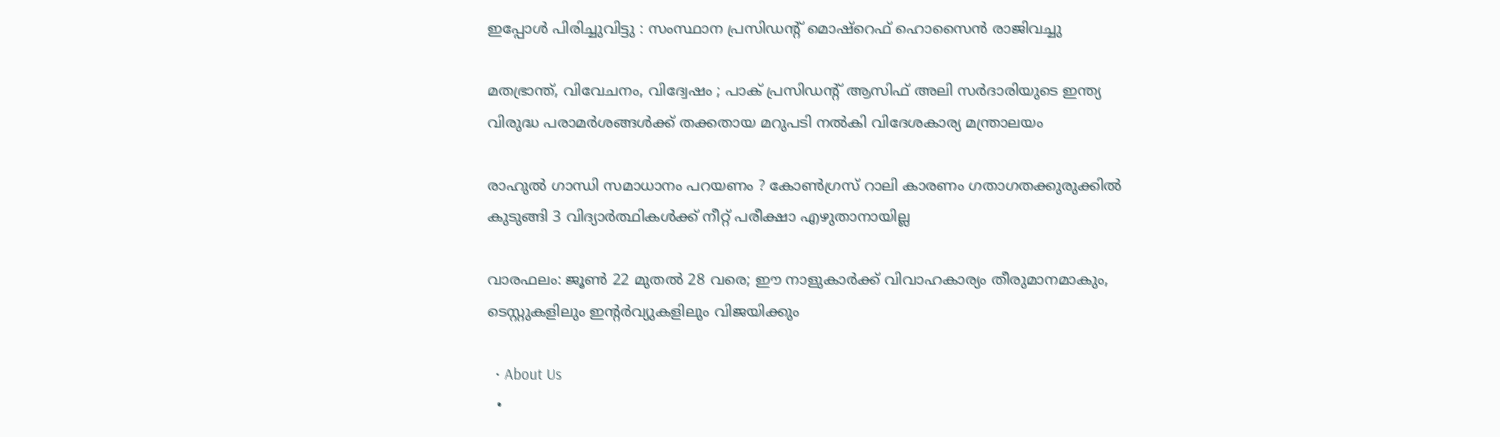ഇപ്പോൾ പിരിച്ചുവിട്ടു : സംസ്ഥാന പ്രസിഡന്റ് മൊഷ്‌റെഫ് ഹൊസൈൻ രാജിവച്ചു

മതഭ്രാന്ത്, വിവേചനം, വിദ്വേഷം ; പാക് പ്രസിഡന്റ് ആസിഫ് അലി സർദാരിയുടെ ഇന്ത്യ വിരുദ്ധ പരാമർശങ്ങൾക്ക് തക്കതായ മറുപടി നൽകി വിദേശകാര്യ മന്ത്രാലയം

രാഹുൽ ഗാന്ധി സമാധാനം പറയണം ? കോൺഗ്രസ് റാലി കാരണം ഗതാഗതക്കുരുക്കിൽ കുടുങ്ങി 3 വിദ്യാർത്ഥികൾക്ക് നീറ്റ് പരീക്ഷാ എഴുതാനായില്ല

വാരഫലം: ജൂണ്‍ 22 മുതല്‍ 28 വരെ; ഈ നാളുകാര്‍ക്ക് വിവാഹകാര്യം തീരുമാനമാകും, ടെസ്റ്റുകളിലും ഇന്റര്‍വ്യുകളിലും വിജയിക്കും

  • About Us
  •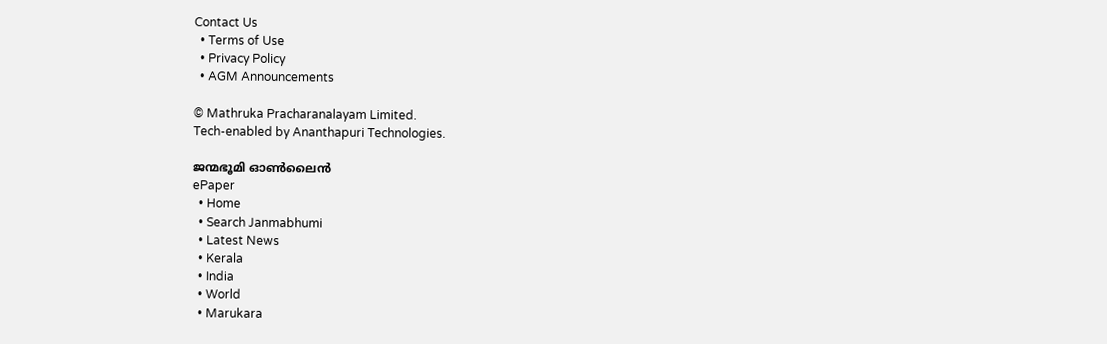Contact Us
  • Terms of Use
  • Privacy Policy
  • AGM Announcements

© Mathruka Pracharanalayam Limited.
Tech-enabled by Ananthapuri Technologies.

ജന്മഭൂമി ഓണ്‍ലൈന്‍
ePaper
  • Home
  • Search Janmabhumi
  • Latest News
  • Kerala
  • India
  • World
  • Marukara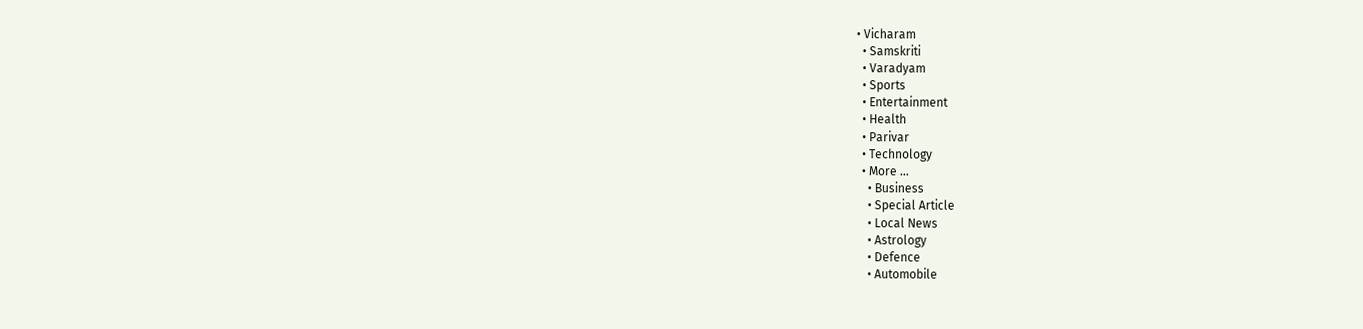• Vicharam
  • Samskriti
  • Varadyam
  • Sports
  • Entertainment
  • Health
  • Parivar
  • Technology
  • More …
    • Business
    • Special Article
    • Local News
    • Astrology
    • Defence
    • Automobile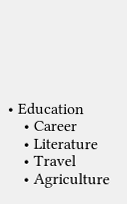• Education
    • Career
    • Literature
    • Travel
    • Agriculture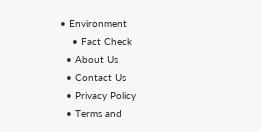• Environment
    • Fact Check
  • About Us
  • Contact Us
  • Privacy Policy
  • Terms and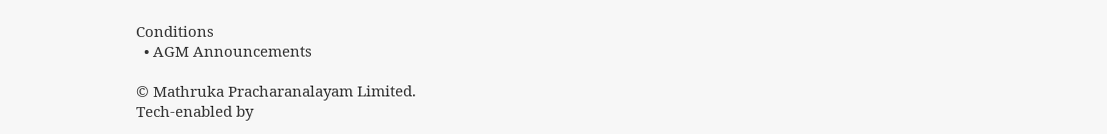Conditions
  • AGM Announcements

© Mathruka Pracharanalayam Limited.
Tech-enabled by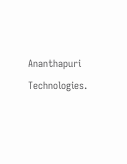Ananthapuri Technologies.